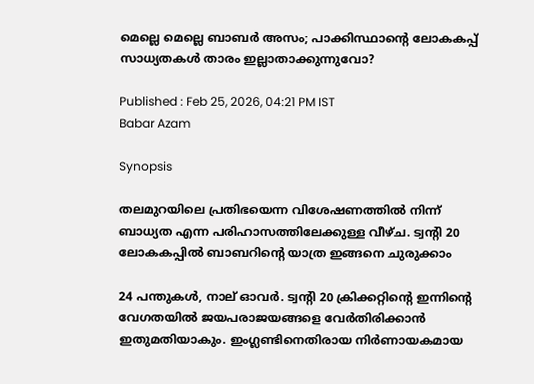മെല്ലെ മെല്ലെ ബാബർ അസം; പാക്കിസ്ഥാന്റെ ലോകകപ്പ് സാധ്യതകള്‍ താരം ഇല്ലാതാക്കുന്നുവോ?

Published : Feb 25, 2026, 04:21 PM IST
Babar Azam

Synopsis

തലമുറയിലെ പ്രതിഭയെന്ന വിശേഷണത്തില്‍ നിന്ന് ബാധ്യത എന്ന പരിഹാസത്തിലേക്കുള്ള വീഴ്ച. ട്വന്റി 20 ലോകകപ്പില്‍ ബാബറിന്റെ യാത്ര ഇങ്ങനെ ചുരുക്കാം

24 പന്തുകള്‍, നാല് ഓവര്‍. ട്വന്റി 20 ക്രിക്കറ്റിന്റെ ഇന്നിന്റെ വേഗതയില്‍ ജയപരാജയങ്ങളെ വേര്‍തിരിക്കാൻ ഇതുമതിയാകും. ഇംഗ്ലണ്ടിനെതിരായ നിര്‍ണായകമായ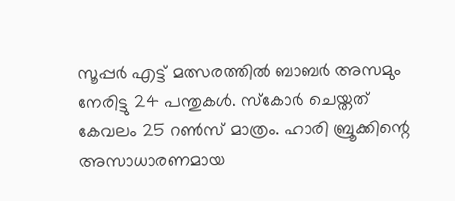സൂപ്പർ എട്ട് മത്സരത്തില്‍ ബാബര്‍ അസമും നേരിട്ടു 24 പന്തുകള്‍. സ്കോര്‍ ചെയ്തത് കേവലം 25 റണ്‍സ് മാത്രം. ഹാരി ബ്രൂക്കിന്റെ അസാധാരണമായ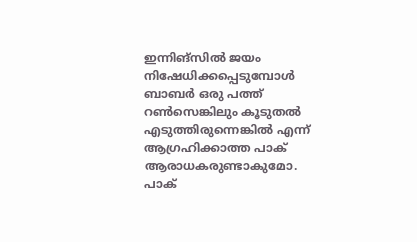ഇന്നിങ്സില്‍ ജയം നിഷേധിക്കപ്പെടുമ്പോള്‍ ബാബർ ഒരു പത്ത് റണ്‍സെങ്കിലും കൂടുതല്‍ എടുത്തിരുന്നെങ്കില്‍ എന്ന് ആഗ്രഹിക്കാത്ത പാക് ആരാധകരുണ്ടാകുമോ. പാക്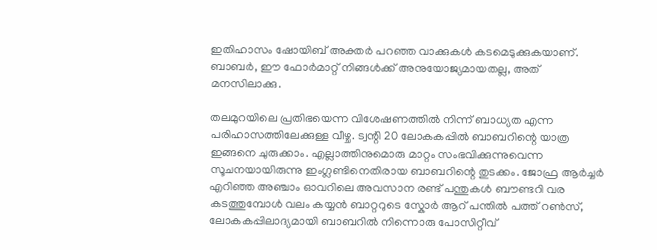ഇതിഹാസം ഷോയിബ് അക്തർ പറഞ്ഞ വാക്കുകള്‍ കടമെടുക്കുകയാണ്. ബാബര്‍, ഈ ഫോര്‍മാറ്റ് നിങ്ങള്‍ക്ക് അനുയോജ്യമായതല്ല, അത് മനസിലാക്കു.

തലമുറയിലെ പ്രതിഭയെന്ന വിശേഷണത്തില്‍ നിന്ന് ബാധ്യത എന്ന പരിഹാസത്തിലേക്കുള്ള വീഴ്ച. ട്വന്റി 20 ലോകകപ്പില്‍ ബാബറിന്റെ യാത്ര ഇങ്ങനെ ചുരുക്കാം. എല്ലാത്തിനുമൊരു മാറ്റം സംഭവിക്കുന്നുവെന്ന സൂചനയായിരുന്നു ഇംഗ്ലണ്ടിനെതിരായ ബാബറിന്റെ തുടക്കം. ജോഫ്ര ആര്‍ച്ചർ എറിഞ്ഞ അഞ്ചാം ഓവറിലെ അവസാന രണ്ട് പന്തുകള്‍ ബൗണ്ടറി വര കടത്തുമ്പോള്‍ വലം കയ്യൻ ബാറ്ററുടെ സ്കോര്‍ ആറ് പന്തില്‍ പത്ത് റണ്‍സ്, ലോകകപ്പിലാദ്യമായി ബാബറില്‍ നിന്നൊരു പോസിറ്റീവ്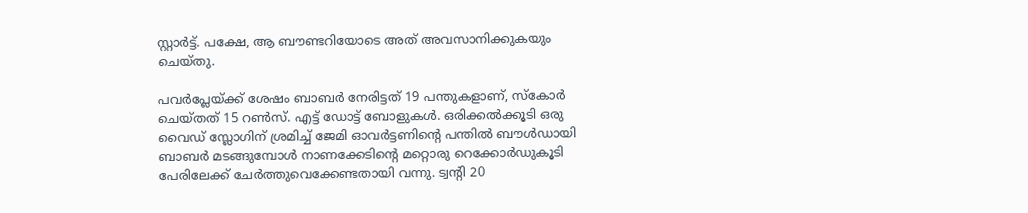സ്റ്റാ‍ര്‍ട്ട്. പക്ഷേ, ആ ബൗണ്ടറിയോടെ അത് അവസാനിക്കുകയും ചെയ്തു.

പവര്‍പ്ലേയ്ക്ക് ശേഷം ബാബര്‍ നേരിട്ടത് 19 പന്തുകളാണ്, സ്കോര്‍ ചെയ്തത് 15 റണ്‍സ്. എട്ട് ‍ഡോട്ട് ബോളുകള്‍. ഒരിക്കല്‍ക്കൂടി ഒരു വൈഡ് സ്ലോഗിന് ശ്രമിച്ച് ജേമി ഓവര്‍ട്ടണിന്റെ പന്തില്‍ ബൗള്‍ഡായി ബാബര്‍ മടങ്ങുമ്പോള്‍ നാണക്കേടിന്റെ മറ്റൊരു റെക്കോര്‍ഡുകൂടി പേരിലേക്ക് ചേര്‍ത്തുവെക്കേണ്ടതായി വന്നു. ട്വന്റി 20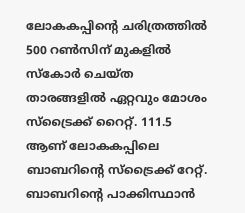ലോകകപ്പിന്റെ ചരിത്രത്തില്‍ 500 റണ്‍സിന് മുകളില്‍ സ്കോര്‍ ചെയ്ത താരങ്ങളില്‍ ഏറ്റവും മോശം സ്ട്രൈക്ക് റൈറ്റ്. 111.5 ആണ് ലോകകപ്പിലെ ബാബറിന്റെ സ്ട്രൈക്ക് റേറ്റ്. ബാബറിന്റെ പാക്കിസ്ഥാൻ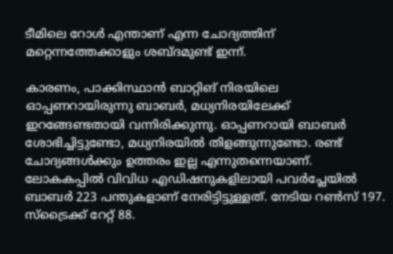ടീമിലെ റോള്‍ എന്താണ് എന്ന ചോദ്യത്തിന് മറ്റെന്നത്തേക്കാളും ശബ്ദമുണ്ട് ഇന്ന്.

കാരണം, പാക്കിസ്ഥാൻ ബാറ്റിങ് നിരയിലെ ഓപ്പണറായിരുന്നു ബാബര്‍, മധ്യനിരയിലേക്ക് ഇറങ്ങേണ്ടതായി വന്നിരിക്കുന്നു. ഓപ്പണറായി ബാബര്‍ ശോഭിച്ചിട്ടുണ്ടോ, മധ്യനിരയില്‍ തിളങ്ങുന്നുണ്ടോ. രണ്ട് ചോദ്യങ്ങള്‍ക്കും ഉത്തരം ഇല്ല എന്നുതന്നെയാണ്. ലോകകപ്പില്‍ വിവിധ എഡിഷനുകളിലായി പവര്‍പ്ലേയില്‍ ബാബര്‍ 223 പന്തുകളാണ് നേരിട്ടിട്ടുള്ളത്. നേടിയ റണ്‍സ് 197. സ്ട്രൈക്ക് റേറ്റ് 88.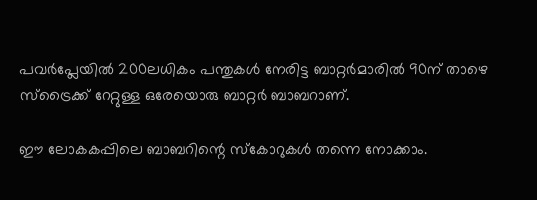പവര്‍പ്ലേയില്‍ 200ലധികം പന്തുകള്‍ നേരിട്ട ബാറ്റര്‍മാരില്‍ 90ന് താഴെ സ്ട്രൈക്ക് റേറ്റുള്ള ഒരേയൊരു ബാറ്റര്‍ ബാബറാണ്.

ഈ ലോകകപ്പിലെ ബാബറിന്റെ സ്കോറുകള്‍ തന്നെ നോക്കാം.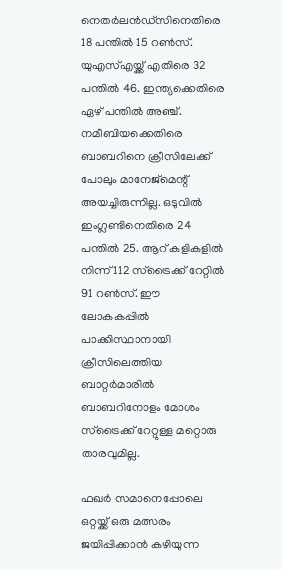നെതര്‍ലൻഡ്‌സിനെതിരെ 18 പന്തില്‍ 15 റണ്‍സ്. യുഎസ്എയ്ക്ക് എതിരെ 32 പന്തില്‍ 46. ഇന്ത്യക്കെതിരെ ഏഴ് പന്തില്‍ അഞ്ച്. നമീബിയക്കെതിരെ ബാബറിനെ ക്രീസിലേക്ക് പോലും മാനേജ്മെന്റ് അയച്ചിരുന്നില്ല. ഒടുവില്‍ ഇംഗ്ലണ്ടിനെതിരെ 24 പന്തില്‍ 25. ആറ് കളികളില്‍ നിന്ന് 112 സ്ട്രൈക്ക് റേറ്റില്‍ 91 റണ്‍സ്. ഈ ലോകകപ്പില്‍ പാക്കിസ്ഥാനായി ക്രീസിലെത്തിയ ബാറ്റര്‍മാരില്‍ ബാബറിനോളം മോശം സ്ട്രൈക്ക് റേറ്റുള്ള മറ്റൊരു താരവുമില്ല.

ഫഖ‍ര്‍ സമാനെപ്പോലെ ഒറ്റയ്ക്ക് ഒരു മത്സരം ജയിപ്പിക്കാൻ കഴിയുന്ന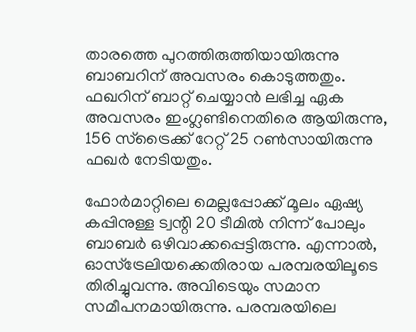താരത്തെ പുറത്തിരുത്തിയായിരുന്നു ബാബറിന് അവസരം കൊടുത്തതും. ഫഖറിന് ബാറ്റ് ചെയ്യാൻ ലഭിച്ച ഏക അവസരം ഇംഗ്ലണ്ടിനെതിരെ ആയിരുന്നു, 156 സ്ട്രൈക്ക് റേറ്റ് 25 റണ്‍സായിരുന്നു ഫഖര്‍ നേടിയതും.

ഫോര്‍മാറ്റിലെ മെല്ലപ്പോക്ക് മൂലം ഏഷ്യ കപ്പിനുള്ള ട്വന്റി 20 ടീമില്‍ നിന്ന് പോലും ബാബര്‍ ഒഴിവാക്കപ്പെട്ടിരുന്നു. എന്നാല്‍, ഓസ്ട്രേലിയക്കെതിരായ പരമ്പരയിലൂടെ തിരിച്ചുവന്നു. അവിടെയും സമാന സമീപനമായിരുന്നു. പരമ്പരയിലെ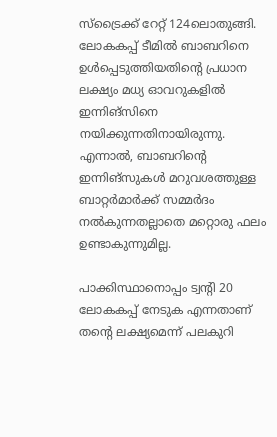സ്ട്രൈക്ക് റേറ്റ് 124ലൊതുങ്ങി. ലോകകപ്പ് ടീമില്‍ ബാബറിനെ ഉള്‍പ്പെടുത്തിയതിന്റെ പ്രധാന ലക്ഷ്യം മധ്യ ഓവറുകളില്‍ ഇന്നിങ്സിനെ നയിക്കുന്നതിനായിരുന്നു. എന്നാല്‍, ബാബറിന്റെ ഇന്നിങ്സുകള്‍ മറുവശത്തുള്ള ബാറ്റര്‍മാര്‍ക്ക് സമ്മര്‍ദം നല്‍കുന്നതല്ലാതെ മറ്റൊരു ഫലം ഉണ്ടാകുന്നുമില്ല.

പാക്കിസ്ഥാനൊപ്പം ട്വന്റി 20 ലോകകപ്പ് നേടുക എന്നതാണ് തന്റെ ലക്ഷ്യമെന്ന് പലകുറി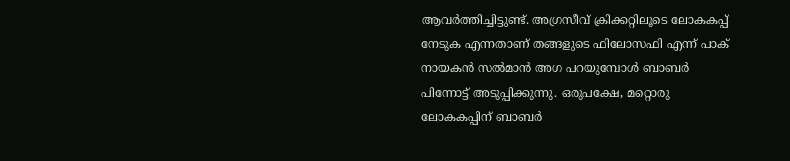ആവര്‍ത്തിച്ചിട്ടുണ്ട്. അഗ്രസീവ് ക്രിക്കറ്റിലൂടെ ലോകകപ്പ് നേടുക എന്നതാണ് തങ്ങളുടെ ഫിലോസഫി എന്ന് പാക് നായകൻ സല്‍മാൻ അഗ പറയുമ്പോള്‍ ബാബ‍ര്‍ പിന്നോട്ട് അടുപ്പിക്കുന്നു. ഒരുപക്ഷേ, മറ്റൊരു ലോകകപ്പിന് ബാബര്‍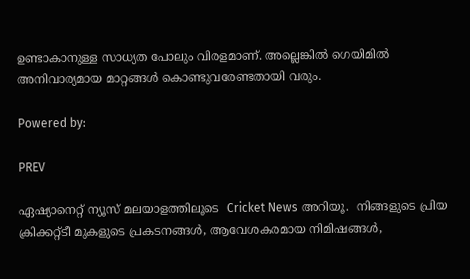ഉണ്ടാകാനുള്ള സാധ്യത പോലും വിരളമാണ്. അല്ലെങ്കില്‍ ഗെയിമില്‍ അനിവാര്യമായ മാറ്റങ്ങള്‍ കൊണ്ടുവരേണ്ടതായി വരും.

Powered by:

PREV

ഏഷ്യാനെറ്റ് ന്യൂസ് മലയാളത്തിലൂടെ  Cricket News അറിയൂ.  നിങ്ങളുടെ പ്രിയ ക്രിക്കറ്റ്ടീ മുകളുടെ പ്രകടനങ്ങൾ, ആവേശകരമായ നിമിഷങ്ങൾ,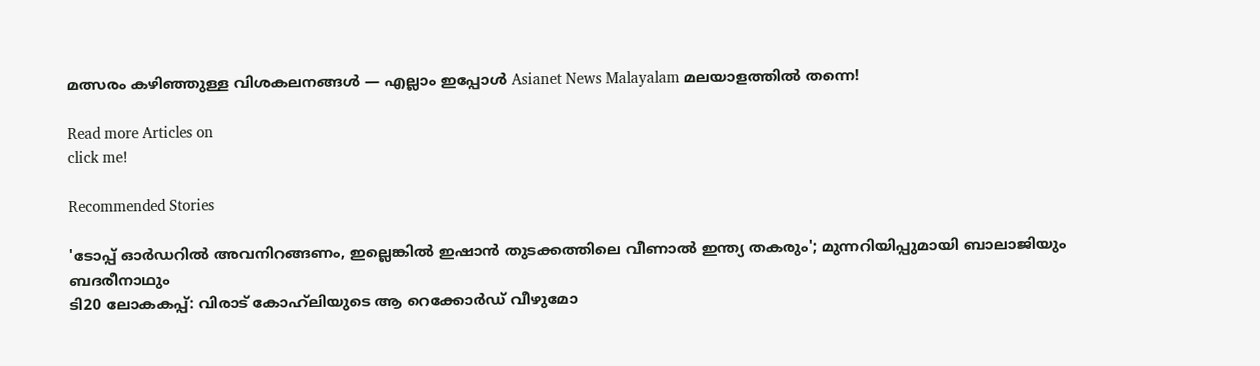മത്സരം കഴിഞ്ഞുള്ള വിശകലനങ്ങൾ — എല്ലാം ഇപ്പോൾ Asianet News Malayalam മലയാളത്തിൽ തന്നെ!

Read more Articles on
click me!

Recommended Stories

'ടോപ്പ് ഓർഡറിൽ അവനിറങ്ങണം, ഇല്ലെങ്കിൽ ഇഷാൻ തുടക്കത്തിലെ വീണാല്‍ ഇന്ത്യ തകരും'; മുന്നറിയിപ്പുമായി ബാലാജിയും ബദരീനാഥും
ടി20 ലോകകപ്പ്: വിരാട് കോഹ്‌ലിയുടെ ആ റെക്കോർഡ് വീഴുമോ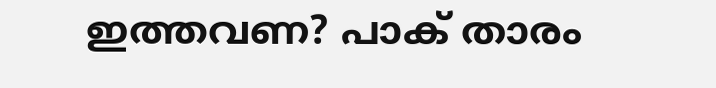ഇത്തവണ? പാക് താരം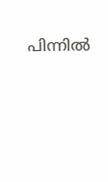പിന്നില്‍